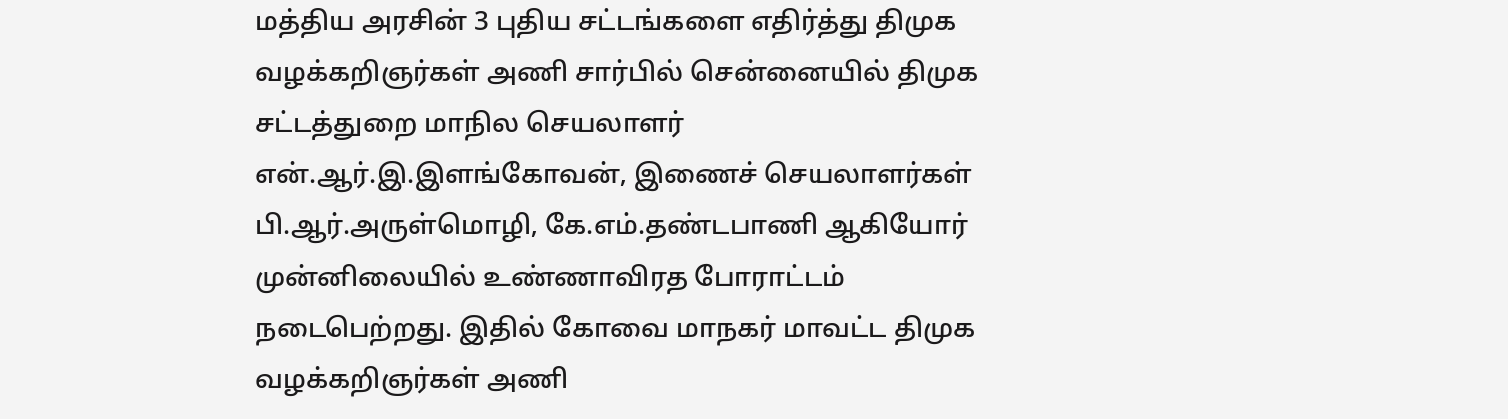மத்திய அரசின் 3 புதிய சட்டங்களை எதிர்த்து திமுக வழக்கறிஞர்கள் அணி சார்பில் சென்னையில் திமுக சட்டத்துறை மாநில செயலாளர் என்.ஆர்.இ.இளங்கோவன், இணைச் செயலாளர்கள் பி.ஆர்.அருள்மொழி, கே.எம்.தண்டபாணி ஆகியோர் முன்னிலையில் உண்ணாவிரத போராட்டம் நடைபெற்றது. இதில் கோவை மாநகர் மாவட்ட திமுக வழக்கறிஞர்கள் அணி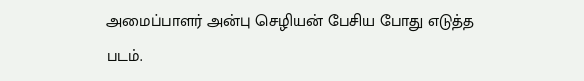அமைப்பாளர் அன்பு செழியன் பேசிய போது எடுத்த படம்.